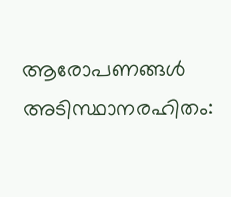ആരോപണങ്ങൾ അടിസ്ഥാനരഹിതം: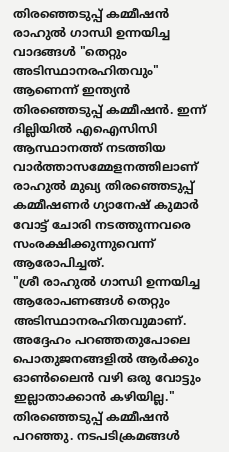തിരഞ്ഞെടുപ്പ് കമ്മീഷൻ
രാഹുൽ ഗാന്ധി ഉന്നയിച്ച വാദങ്ങൾ "തെറ്റും അടിസ്ഥാനരഹിതവും" ആണെന്ന് ഇന്ത്യൻ തിരഞ്ഞെടുപ്പ് കമ്മീഷൻ. ഇന്ന് ദില്ലിയിൽ എഐസിസി ആസ്ഥാനത്ത് നടത്തിയ വാർത്താസമ്മേളനത്തിലാണ് രാഹുൽ മുഖ്യ തിരഞ്ഞെടുപ്പ് കമ്മീഷണർ ഗ്യാനേഷ് കുമാർ വോട്ട് ചോരി നടത്തുന്നവരെ സംരക്ഷിക്കുന്നുവെന്ന് ആരോപിച്ചത്.
"ശ്രീ രാഹുൽ ഗാന്ധി ഉന്നയിച്ച ആരോപണങ്ങൾ തെറ്റും അടിസ്ഥാനരഹിതവുമാണ്. അദ്ദേഹം പറഞ്ഞതുപോലെ പൊതുജനങ്ങളിൽ ആർക്കും ഓൺലൈൻ വഴി ഒരു വോട്ടും ഇല്ലാതാക്കാൻ കഴിയില്ല." തിരഞ്ഞെടുപ്പ് കമ്മീഷൻ പറഞ്ഞു. നടപടിക്രമങ്ങൾ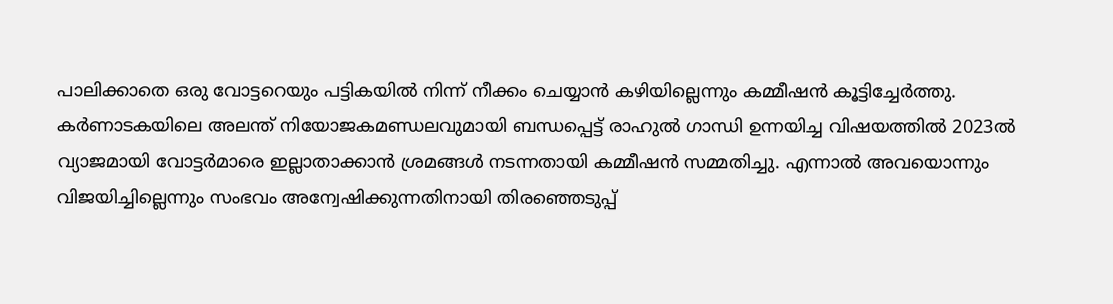പാലിക്കാതെ ഒരു വോട്ടറെയും പട്ടികയിൽ നിന്ന് നീക്കം ചെയ്യാൻ കഴിയില്ലെന്നും കമ്മീഷൻ കൂട്ടിച്ചേർത്തു.
കർണാടകയിലെ അലന്ത് നിയോജകമണ്ഡലവുമായി ബന്ധപ്പെട്ട് രാഹുൽ ഗാന്ധി ഉന്നയിച്ച വിഷയത്തിൽ 2023ൽ വ്യാജമായി വോട്ടർമാരെ ഇല്ലാതാക്കാൻ ശ്രമങ്ങൾ നടന്നതായി കമ്മീഷൻ സമ്മതിച്ചു. എന്നാൽ അവയൊന്നും വിജയിച്ചില്ലെന്നും സംഭവം അന്വേഷിക്കുന്നതിനായി തിരഞ്ഞെടുപ്പ്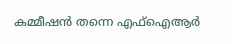കമ്മീഷൻ തന്നെ എഫ്ഐആർ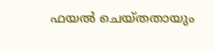ഫയൽ ചെയ്തതായും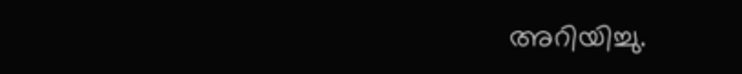അറിയിച്ചു.